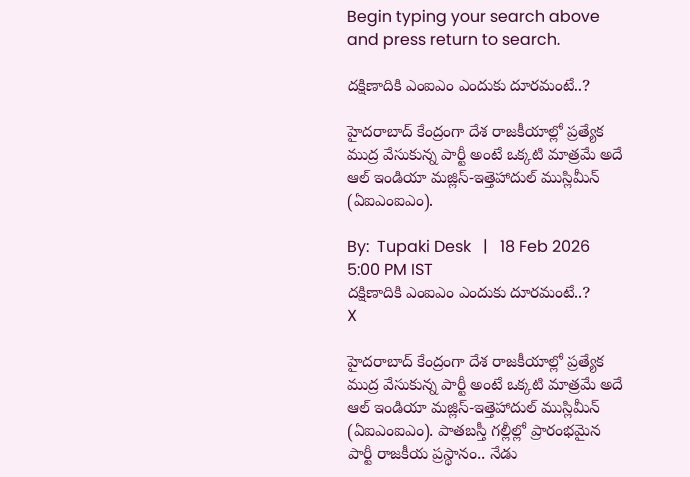Begin typing your search above and press return to search.

దక్షిణాదికి ఎంఐఎం ఎందుకు దూరమంటే..?

హైదరాబాద్ కేంద్రంగా దేశ రాజకీయాల్లో ప్రత్యేక ముద్ర వేసుకున్న పార్టీ అంటే ఒక్కటి మాత్రమే అదే ఆల్ ఇండియా మజ్లిస్-ఇత్తెహాదుల్ ముస్లిమీన్ (ఏఐఎంఐఎం).

By:  Tupaki Desk   |   18 Feb 2026 5:00 PM IST
దక్షిణాదికి ఎంఐఎం ఎందుకు దూరమంటే..?
X

హైదరాబాద్ కేంద్రంగా దేశ రాజకీయాల్లో ప్రత్యేక ముద్ర వేసుకున్న పార్టీ అంటే ఒక్కటి మాత్రమే అదే ఆల్ ఇండియా మజ్లిస్-ఇత్తెహాదుల్ ముస్లిమీన్ (ఏఐఎంఐఎం). పాతబస్తీ గల్లీల్లో ప్రారంభమైన పార్టీ రాజకీయ ప్రస్థానం.. నేడు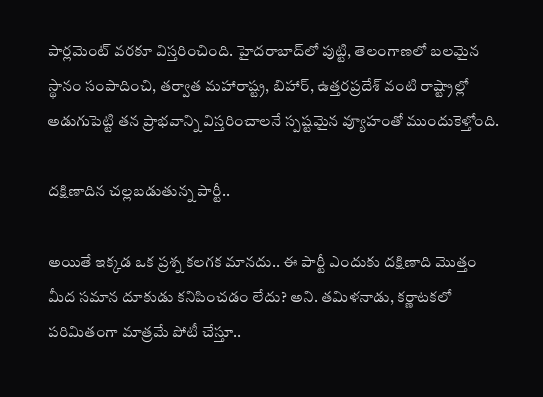పార్లమెంట్ వరకూ విస్తరించింది. హైదరాబాద్‌లో పుట్టి, తెలంగాణలో బలమైన స్థానం సంపాదించి, తర్వాత మహారాష్ట్ర, బిహార్, ఉత్తరప్రదేశ్ వంటి రాష్ట్రాల్లో అడుగుపెట్టి తన ప్రాభవాన్ని విస్తరించాలనే స్పష్టమైన వ్యూహంతో ముందుకెళ్తోంది.

దక్షిణాదిన చల్లబడుతున్న పార్టీ..

అయితే ఇక్కడ ఒక ప్రశ్న కలగక మానదు.. ఈ పార్టీ ఎందుకు దక్షిణాది మొత్తం మీద సమాన దూకుడు కనిపించడం లేదు? అని. తమిళనాడు, కర్ణాటకలో పరిమితంగా మాత్రమే పోటీ చేస్తూ..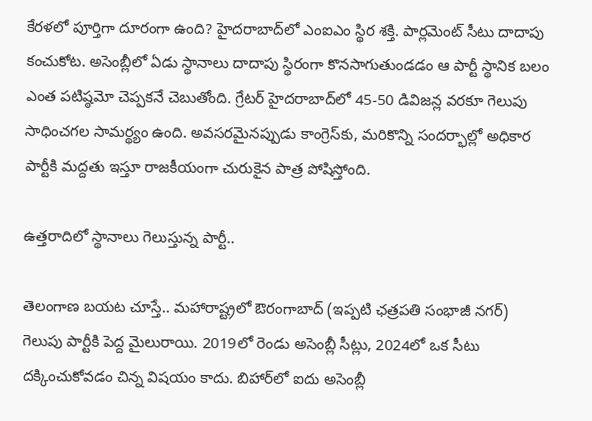కేరళలో పూర్తిగా దూరంగా ఉంది? హైదరాబాద్‌లో ఎంఐఎం స్థిర శక్తి. పార్లమెంట్ సీటు దాదాపు కంచుకోట. అసెంబ్లీలో ఏడు స్థానాలు దాదాపు స్థిరంగా కొనసాగుతుండడం ఆ పార్టీ స్థానిక బలం ఎంత పటిష్ఠమో చెప్పకనే చెబుతోంది. గ్రేటర్ హైదరాబాద్‌లో 45-50 డివిజన్ల వరకూ గెలుపు సాధించగల సామర్థ్యం ఉంది. అవసరమైనప్పుడు కాంగ్రెస్‌కు, మరికొన్ని సందర్భాల్లో అధికార పార్టీకి మద్దతు ఇస్తూ రాజకీయంగా చురుకైన పాత్ర పోషిస్తోంది.

ఉత్తరాదిలో స్థానాలు గెలుస్తున్న పార్టీ..

తెలంగాణ బయట చూస్తే.. మహారాష్ట్రలో ఔరంగాబాద్ (ఇప్పటి ఛత్రపతి సంభాజీ నగర్) గెలుపు పార్టీకి పెద్ద మైలురాయి. 2019లో రెండు అసెంబ్లీ సీట్లు, 2024లో ఒక సీటు దక్కించుకోవడం చిన్న విషయం కాదు. బిహార్‌లో ఐదు అసెంబ్లీ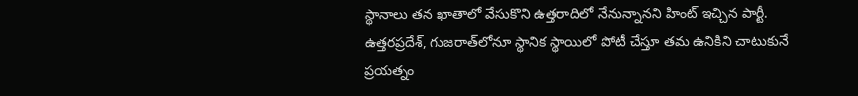స్థానాలు తన ఖాతాలో వేసుకొని ఉత్తరాదిలో నేనున్నానని హింట్ ఇచ్చిన పార్టీ. ఉత్తరప్రదేశ్, గుజరాత్‌లోనూ స్థానిక స్థాయిలో పోటీ చేస్తూ తమ ఉనికిని చాటుకునే ప్రయత్నం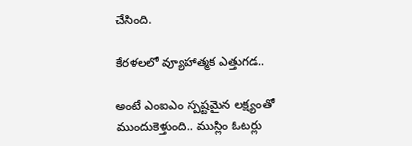చేసింది.

కేరళలలో వ్యూహాత్మక ఎత్తుగడ..

అంటే ఎంఐఎం స్పష్టమైన లక్ష్యంతో ముందుకెళ్తుంది.. ముస్లిం ఓటర్లు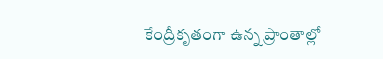కేంద్రీకృతంగా ఉన్న ప్రాంతాల్లో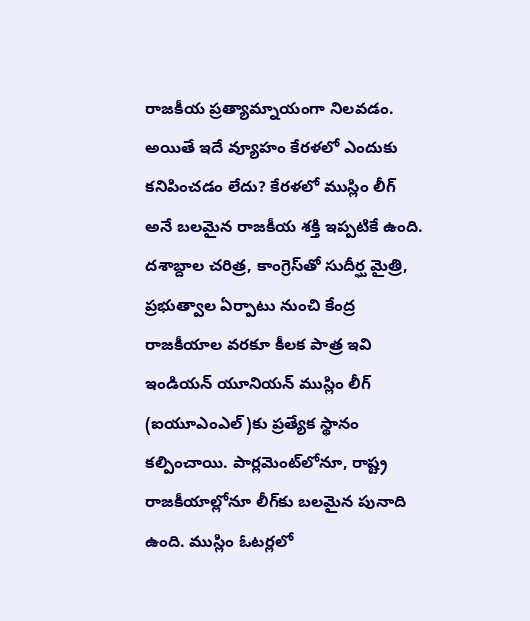రాజకీయ ప్రత్యామ్నాయంగా నిలవడం. అయితే ఇదే వ్యూహం కేరళలో ఎందుకు కనిపించడం లేదు? కేరళలో ముస్లిం లీగ్ అనే బలమైన రాజకీయ శక్తి ఇప్పటికే ఉంది. దశాబ్దాల చరిత్ర, కాంగ్రెస్‌తో సుదీర్ఘ మైత్రి, ప్రభుత్వాల ఏర్పాటు నుంచి కేంద్ర రాజకీయాల వరకూ కీలక పాత్ర ఇవి ఇండియన్ యూనియన్ ముస్లిం లీగ్ (ఐయూఎంఎల్)కు ప్రత్యేక స్థానం కల్పించాయి. పార్లమెంట్‌లోనూ, రాష్ట్ర రాజకీయాల్లోనూ లీగ్‌కు బలమైన పునాది ఉంది. ముస్లిం ఓటర్లలో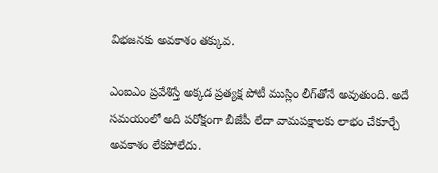విభజనకు అవకాశం తక్కువ.

ఎంఐఎం ప్రవేశిస్తే అక్కడ ప్రత్యక్ష పోటీ ముస్లిం లీగ్‌తోనే అవుతుంది. అదే సమయంలో అది పరోక్షంగా బీజేపీ లేదా వామపక్షాలకు లాభం చేకూర్చే అవకాశం లేకపోలేదు.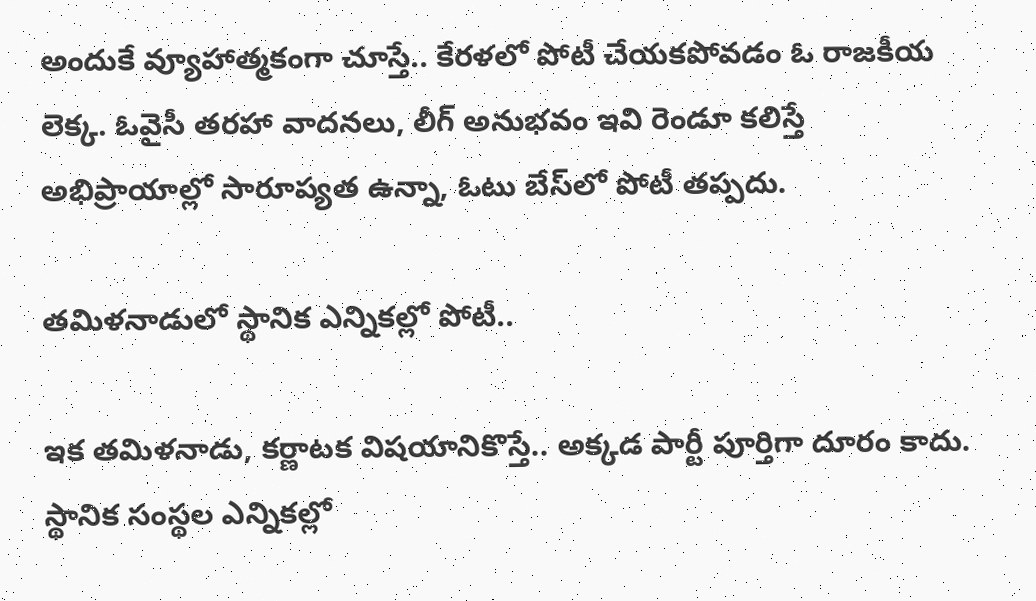అందుకే వ్యూహాత్మకంగా చూస్తే.. కేరళలో పోటీ చేయకపోవడం ఓ రాజకీయ లెక్క. ఓవైసీ తరహా వాదనలు, లీగ్ అనుభవం ఇవి రెండూ కలిస్తే అభిప్రాయాల్లో సారూప్యత ఉన్నా, ఓటు బేస్‌లో పోటీ తప్పదు.

తమిళనాడులో స్థానిక ఎన్నికల్లో పోటీ..

ఇక తమిళనాడు, కర్ణాటక విషయానికొస్తే.. అక్కడ పార్టీ పూర్తిగా దూరం కాదు. స్థానిక సంస్థల ఎన్నికల్లో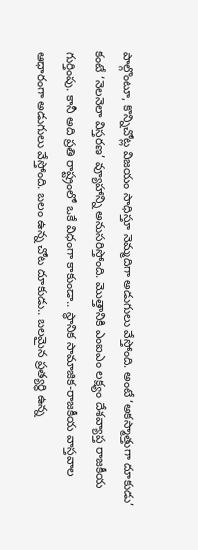పాల్గొంటూ, కొన్నిచోట్ల విజయం సాధిస్తూ నెమ్మదిగా అడుగులు వేస్తోంది. అంటే ‘అకస్మాత్తుగా దూకుడు’ కంటే ‘నెలనెలా విస్తరణ’ వ్యూహాన్ని అనుసరిస్తోంది. మొత్తానికి ఎంఐఎం లక్ష్యం దేశవ్యాప్త రాజకీయ గుర్తింపు. కానీ అది ప్రతి రాష్ట్రంలో ఒకే విధంగా కాకుండా.. స్థానిక సామాజిక-రాజకీయ వాస్తవాల ఆధారంగా అడుగులు వేస్తోంది. బలం ఉన్న చోట దూకుడు.. బలమైన ప్రత్యర్థి ఉన్న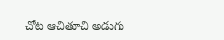చోట ఆచితూచి అడుగు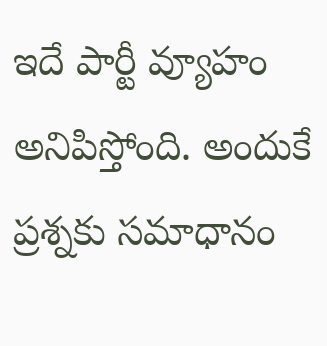ఇదే పార్టీ వ్యూహం అనిపిస్తోంది. అందుకే ప్రశ్నకు సమాధానం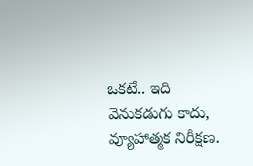ఒకటే.. ఇది వెనుకడుగు కాదు, వ్యూహాత్మక నిరీక్షణ.